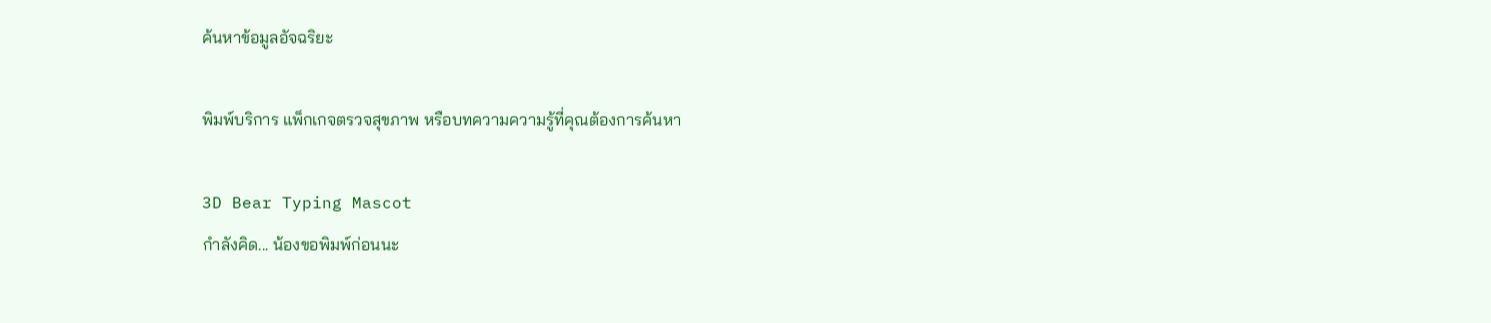ค้นหาข้อมูลอัจฉริยะ

พิมพ์บริการ แพ็กเกจตรวจสุขภาพ หรือบทความความรู้ที่คุณต้องการค้นหา

3D Bear Typing Mascot
กำลังคิด... น้องขอพิมพ์ก่อนนะ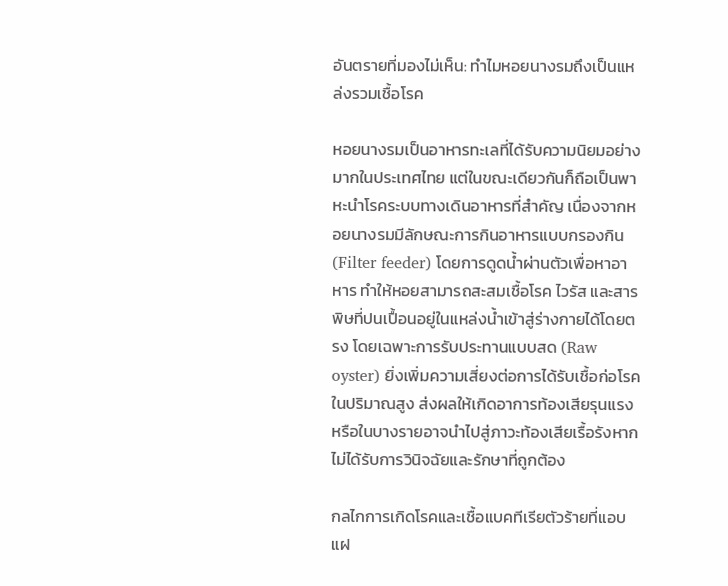อันตรายที่มองไม่เห็น: ทำไมหอยนางรมถึงเป็นแหล่งรวมเชื้อโรค

หอยนางรมเป็นอาหารทะเลที่ได้รับความนิยมอย่างมากในประเทศไทย แต่ในขณะเดียวกันก็ถือเป็นพาหะนำโรคระบบทางเดินอาหารที่สำคัญ เนื่องจากหอยนางรมมีลักษณะการกินอาหารแบบกรองกิน (Filter feeder) โดยการดูดน้ำผ่านตัวเพื่อหาอาหาร ทำให้หอยสามารถสะสมเชื้อโรค ไวรัส และสารพิษที่ปนเปื้อนอยู่ในแหล่งน้ำเข้าสู่ร่างกายได้โดยตรง โดยเฉพาะการรับประทานแบบสด (Raw oyster) ยิ่งเพิ่มความเสี่ยงต่อการได้รับเชื้อก่อโรคในปริมาณสูง ส่งผลให้เกิดอาการท้องเสียรุนแรง หรือในบางรายอาจนำไปสู่ภาวะท้องเสียเรื้อรังหากไม่ได้รับการวินิจฉัยและรักษาที่ถูกต้อง

กลไกการเกิดโรคและเชื้อแบคทีเรียตัวร้ายที่แอบแฝ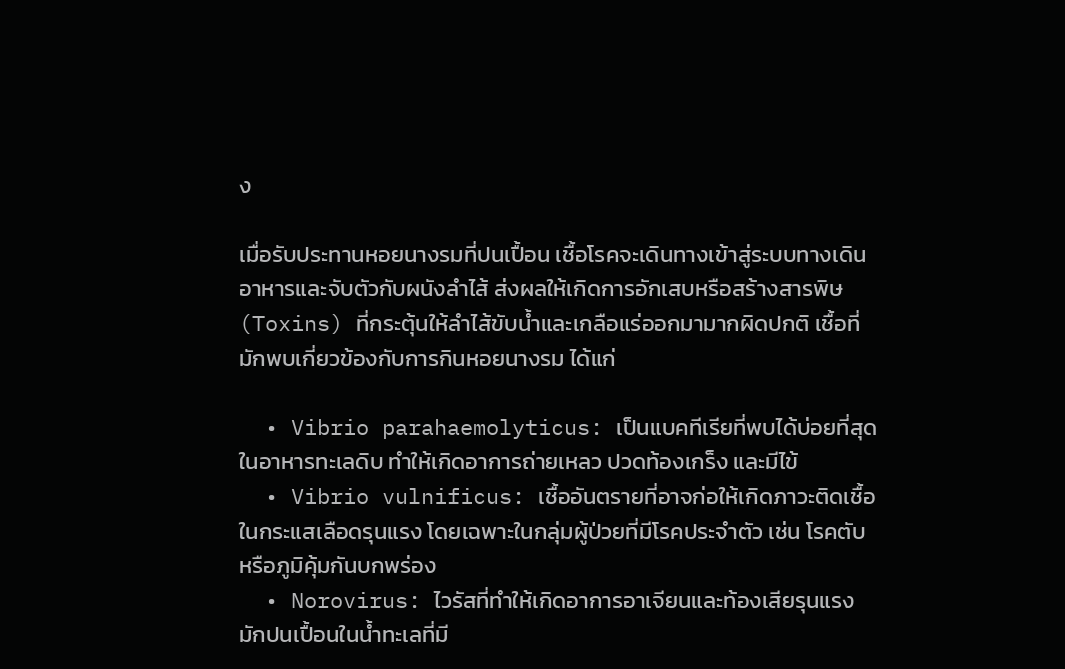ง

เมื่อรับประทานหอยนางรมที่ปนเปื้อน เชื้อโรคจะเดินทางเข้าสู่ระบบทางเดินอาหารและจับตัวกับผนังลำไส้ ส่งผลให้เกิดการอักเสบหรือสร้างสารพิษ (Toxins) ที่กระตุ้นให้ลำไส้ขับน้ำและเกลือแร่ออกมามากผิดปกติ เชื้อที่มักพบเกี่ยวข้องกับการกินหอยนางรม ได้แก่

  • Vibrio parahaemolyticus: เป็นแบคทีเรียที่พบได้บ่อยที่สุดในอาหารทะเลดิบ ทำให้เกิดอาการถ่ายเหลว ปวดท้องเกร็ง และมีไข้
  • Vibrio vulnificus: เชื้ออันตรายที่อาจก่อให้เกิดภาวะติดเชื้อในกระแสเลือดรุนแรง โดยเฉพาะในกลุ่มผู้ป่วยที่มีโรคประจำตัว เช่น โรคตับ หรือภูมิคุ้มกันบกพร่อง
  • Norovirus: ไวรัสที่ทำให้เกิดอาการอาเจียนและท้องเสียรุนแรง มักปนเปื้อนในน้ำทะเลที่มี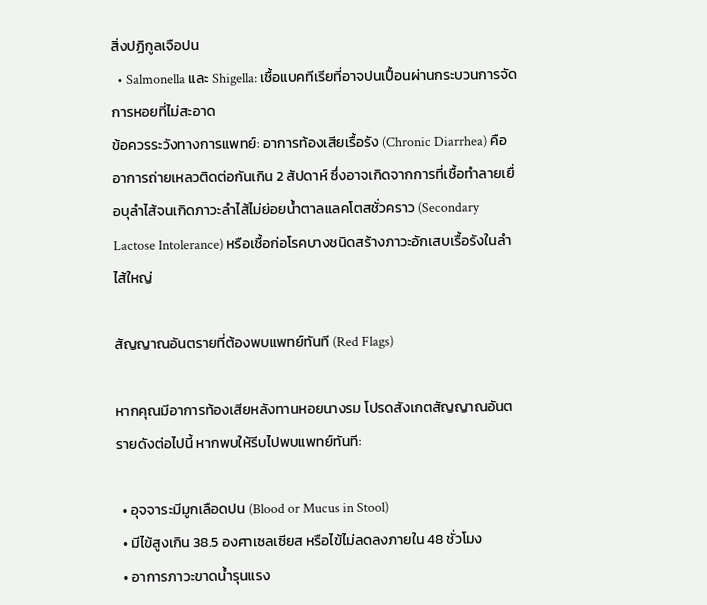สิ่งปฏิกูลเจือปน
  • Salmonella และ Shigella: เชื้อแบคทีเรียที่อาจปนเปื้อนผ่านกระบวนการจัดการหอยที่ไม่สะอาด
ข้อควรระวังทางการแพทย์: อาการท้องเสียเรื้อรัง (Chronic Diarrhea) คืออาการถ่ายเหลวติดต่อกันเกิน 2 สัปดาห์ ซึ่งอาจเกิดจากการที่เชื้อทำลายเยื่อบุลำไส้จนเกิดภาวะลำไส้ไม่ย่อยน้ำตาลแลคโตสชั่วคราว (Secondary Lactose Intolerance) หรือเชื้อก่อโรคบางชนิดสร้างภาวะอักเสบเรื้อรังในลำไส้ใหญ่

สัญญาณอันตรายที่ต้องพบแพทย์ทันที (Red Flags)

หากคุณมีอาการท้องเสียหลังทานหอยนางรม โปรดสังเกตสัญญาณอันตรายดังต่อไปนี้ หากพบให้รีบไปพบแพทย์ทันที:

  • อุจจาระมีมูกเลือดปน (Blood or Mucus in Stool)
  • มีไข้สูงเกิน 38.5 องศาเซลเซียส หรือไข้ไม่ลดลงภายใน 48 ชั่วโมง
  • อาการภาวะขาดน้ำรุนแรง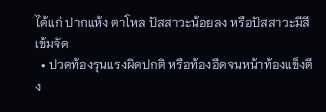ได้แก่ ปากแห้ง ตาโหล ปัสสาวะน้อยลง หรือปัสสาวะมีสีเข้มจัด
  • ปวดท้องรุนแรงผิดปกติ หรือท้องอืดจนหน้าท้องแข็งตึง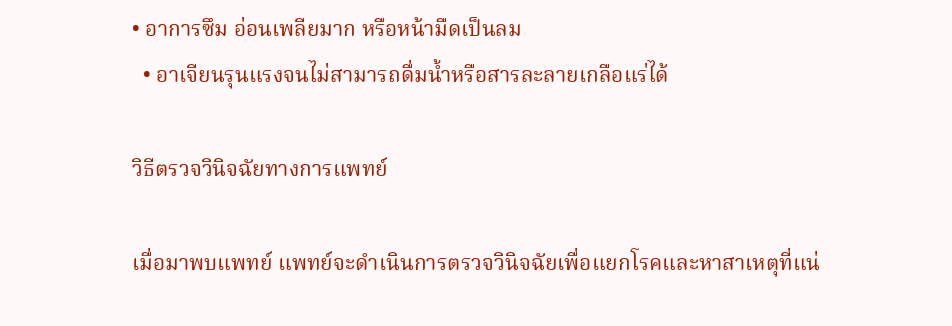• อาการซึม อ่อนเพลียมาก หรือหน้ามืดเป็นลม
  • อาเจียนรุนแรงจนไม่สามารถดื่มน้ำหรือสารละลายเกลือแร่ได้

วิธีตรวจวินิจฉัยทางการแพทย์

เมื่อมาพบแพทย์ แพทย์จะดำเนินการตรวจวินิจฉัยเพื่อแยกโรคและหาสาเหตุที่แน่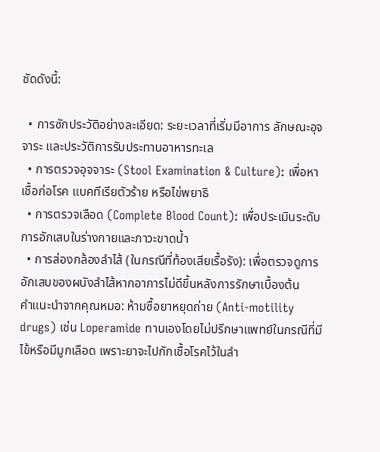ชัดดังนี้:

  • การซักประวัติอย่างละเอียด: ระยะเวลาที่เริ่มมีอาการ ลักษณะอุจจาระ และประวัติการรับประทานอาหารทะเล
  • การตรวจอุจจาระ (Stool Examination & Culture): เพื่อหาเชื้อก่อโรค แบคทีเรียตัวร้าย หรือไข่พยาธิ
  • การตรวจเลือด (Complete Blood Count): เพื่อประเมินระดับการอักเสบในร่างกายและภาวะขาดน้ำ
  • การส่องกล้องลำไส้ (ในกรณีที่ท้องเสียเรื้อรัง): เพื่อตรวจดูการอักเสบของผนังลำไส้หากอาการไม่ดีขึ้นหลังการรักษาเบื้องต้น
คำแนะนำจากคุณหมอ: ห้ามซื้อยาหยุดถ่าย (Anti-motility drugs) เช่น Loperamide ทานเองโดยไม่ปรึกษาแพทย์ในกรณีที่มีไข้หรือมีมูกเลือด เพราะยาจะไปกักเชื้อโรคไว้ในลำ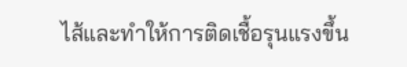ไส้และทำให้การติดเชื้อรุนแรงขึ้น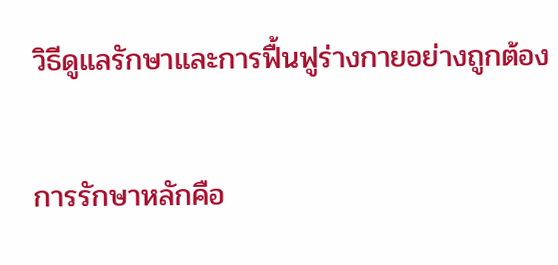วิธีดูแลรักษาและการฟื้นฟูร่างกายอย่างถูกต้อง

การรักษาหลักคือ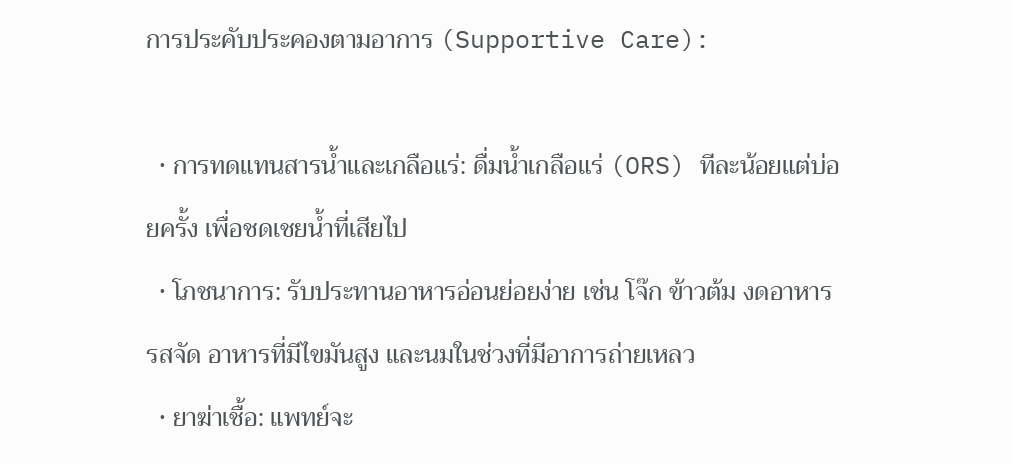การประคับประคองตามอาการ (Supportive Care):

  • การทดแทนสารน้ำและเกลือแร่: ดื่มน้ำเกลือแร่ (ORS) ทีละน้อยแต่บ่อยครั้ง เพื่อชดเชยน้ำที่เสียไป
  • โภชนาการ: รับประทานอาหารอ่อนย่อยง่าย เช่น โจ๊ก ข้าวต้ม งดอาหารรสจัด อาหารที่มีไขมันสูง และนมในช่วงที่มีอาการถ่ายเหลว
  • ยาฆ่าเชื้อ: แพทย์จะ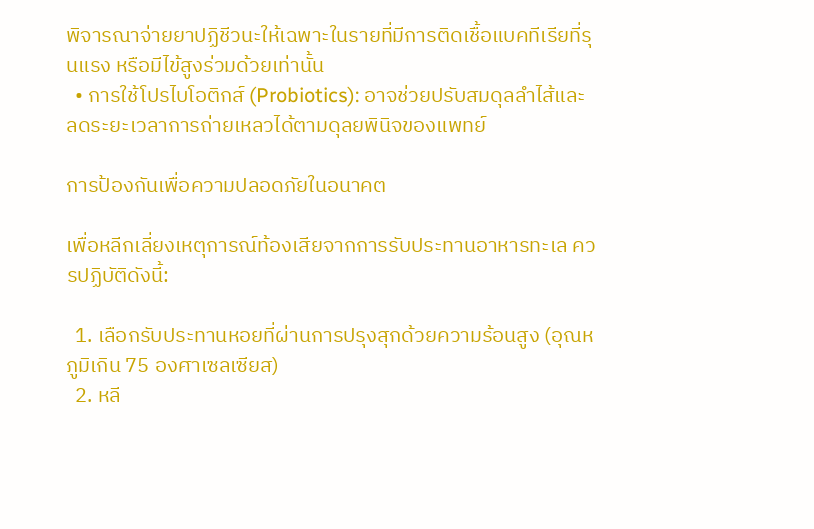พิจารณาจ่ายยาปฏิชีวนะให้เฉพาะในรายที่มีการติดเชื้อแบคทีเรียที่รุนแรง หรือมีไข้สูงร่วมด้วยเท่านั้น
  • การใช้โปรไบโอติกส์ (Probiotics): อาจช่วยปรับสมดุลลำไส้และลดระยะเวลาการถ่ายเหลวได้ตามดุลยพินิจของแพทย์

การป้องกันเพื่อความปลอดภัยในอนาคต

เพื่อหลีกเลี่ยงเหตุการณ์ท้องเสียจากการรับประทานอาหารทะเล ควรปฏิบัติดังนี้:

  1. เลือกรับประทานหอยที่ผ่านการปรุงสุกด้วยความร้อนสูง (อุณหภูมิเกิน 75 องศาเซลเซียส)
  2. หลี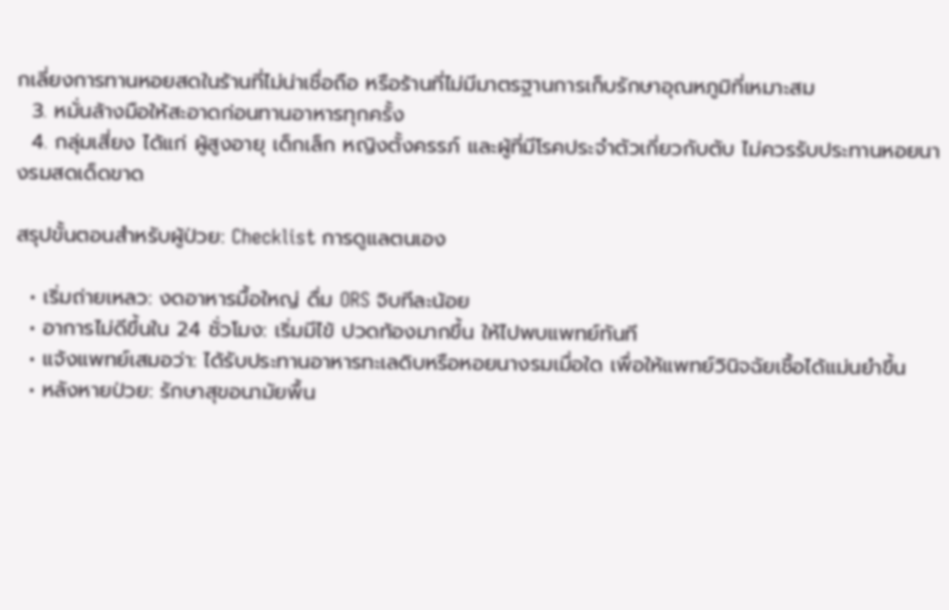กเลี่ยงการทานหอยสดในร้านที่ไม่น่าเชื่อถือ หรือร้านที่ไม่มีมาตรฐานการเก็บรักษาอุณหภูมิที่เหมาะสม
  3. หมั่นล้างมือให้สะอาดก่อนทานอาหารทุกครั้ง
  4. กลุ่มเสี่ยง ได้แก่ ผู้สูงอายุ เด็กเล็ก หญิงตั้งครรภ์ และผู้ที่มีโรคประจำตัวเกี่ยวกับตับ ไม่ควรรับประทานหอยนางรมสดเด็ดขาด

สรุปขั้นตอนสำหรับผู้ป่วย: Checklist การดูแลตนเอง

  • เริ่มถ่ายเหลว: งดอาหารมื้อใหญ่ ดื่ม ORS จิบทีละน้อย
  • อาการไม่ดีขึ้นใน 24 ชั่วโมง: เริ่มมีไข้ ปวดท้องมากขึ้น ให้ไปพบแพทย์ทันที
  • แจ้งแพทย์เสมอว่า: ได้รับประทานอาหารทะเลดิบหรือหอยนางรมเมื่อใด เพื่อให้แพทย์วินิจฉัยเชื้อได้แม่นยำขึ้น
  • หลังหายป่วย: รักษาสุขอนามัยพื้น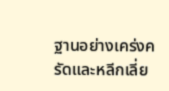ฐานอย่างเคร่งครัดและหลีกเลี่ย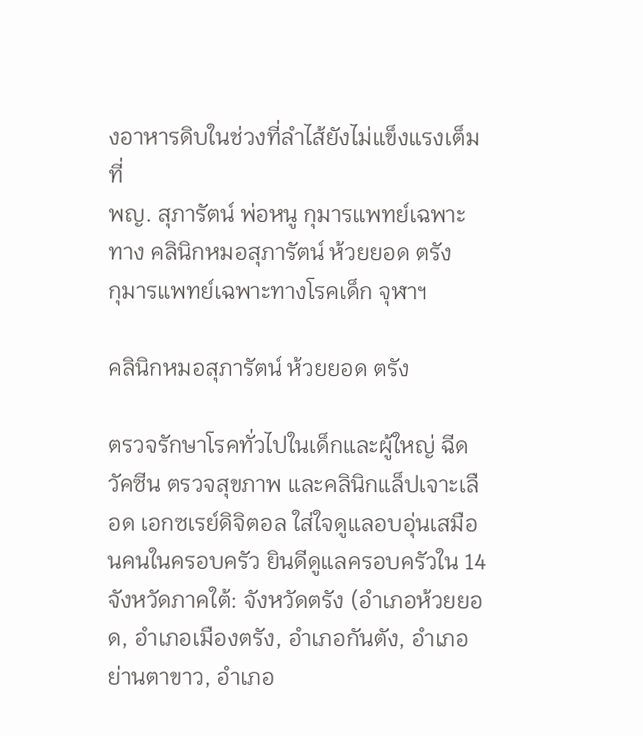งอาหารดิบในช่วงที่ลำไส้ยังไม่แข็งแรงเต็มที่
พญ. สุภารัตน์ พ่อหนู กุมารแพทย์เฉพาะทาง คลินิกหมอสุภารัตน์ ห้วยยอด ตรัง
กุมารแพทย์เฉพาะทางโรคเด็ก จุฬาฯ

คลินิกหมอสุภารัตน์ ห้วยยอด ตรัง

ตรวจรักษาโรคทั่วไปในเด็กและผู้ใหญ่ ฉีดวัคซีน ตรวจสุขภาพ และคลินิกแล็ปเจาะเลือด เอกซเรย์ดิจิตอล ใส่ใจดูแลอบอุ่นเสมือนคนในครอบครัว ยินดีดูแลครอบครัวใน 14 จังหวัดภาคใต้: จังหวัดตรัง (อำเภอห้วยยอด, อำเภอเมืองตรัง, อำเภอกันตัง, อำเภอย่านตาขาว, อำเภอ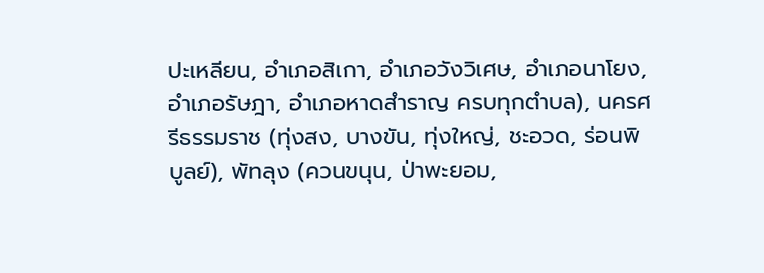ปะเหลียน, อำเภอสิเกา, อำเภอวังวิเศษ, อำเภอนาโยง, อำเภอรัษฎา, อำเภอหาดสำราญ ครบทุกตำบล), นครศรีธรรมราช (ทุ่งสง, บางขัน, ทุ่งใหญ่, ชะอวด, ร่อนพิบูลย์), พัทลุง (ควนขนุน, ป่าพะยอม,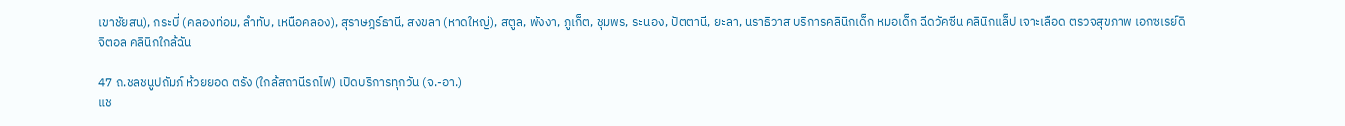เขาชัยสน), กระบี่ (คลองท่อม, ลำทับ, เหนือคลอง), สุราษฎร์ธานี, สงขลา (หาดใหญ่), สตูล, พังงา, ภูเก็ต, ชุมพร, ระนอง, ปัตตานี, ยะลา, นราธิวาส บริการคลินิกเด็ก หมอเด็ก ฉีดวัคซีน คลินิกแล็ป เจาะเลือด ตรวจสุขภาพ เอกซเรย์ดิจิตอล คลินิกใกล้ฉัน

47 ถ.ชลชนูปถัมภ์ ห้วยยอด ตรัง (ใกล้สถานีรถไฟ) เปิดบริการทุกวัน (จ.-อา.)
แช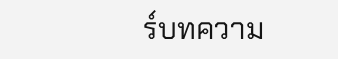ร์บทความ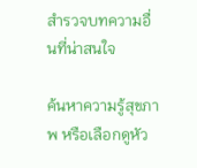สำรวจบทความอื่นที่น่าสนใจ

ค้นหาความรู้สุขภาพ หรือเลือกดูหัว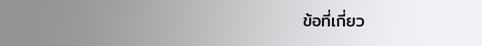ข้อที่เกี่ยว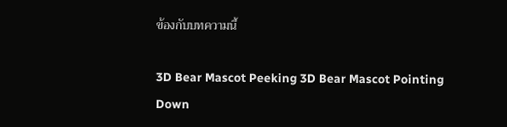ข้องกับบทความนี้

3D Bear Mascot Peeking 3D Bear Mascot Pointing Down